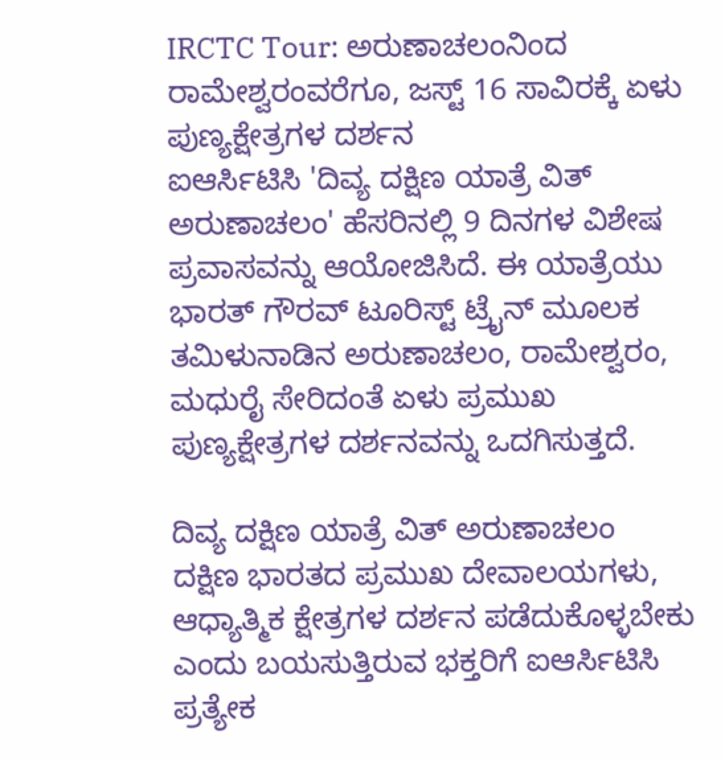IRCTC Tour: ಅರುಣಾಚಲಂನಿಂದ ರಾಮೇಶ್ವರಂವರೆಗೂ, ಜಸ್ಟ್ 16 ಸಾವಿರಕ್ಕೆ ಏಳು ಪುಣ್ಯಕ್ಷೇತ್ರಗಳ ದರ್ಶನ
ಐಆರ್ಸಿಟಿಸಿ 'ದಿವ್ಯ ದಕ್ಷಿಣ ಯಾತ್ರೆ ವಿತ್ ಅರುಣಾಚಲಂ' ಹೆಸರಿನಲ್ಲಿ 9 ದಿನಗಳ ವಿಶೇಷ ಪ್ರವಾಸವನ್ನು ಆಯೋಜಿಸಿದೆ. ಈ ಯಾತ್ರೆಯು ಭಾರತ್ ಗೌರವ್ ಟೂರಿಸ್ಟ್ ಟ್ರೈನ್ ಮೂಲಕ ತಮಿಳುನಾಡಿನ ಅರುಣಾಚಲಂ, ರಾಮೇಶ್ವರಂ, ಮಧುರೈ ಸೇರಿದಂತೆ ಏಳು ಪ್ರಮುಖ ಪುಣ್ಯಕ್ಷೇತ್ರಗಳ ದರ್ಶನವನ್ನು ಒದಗಿಸುತ್ತದೆ.

ದಿವ್ಯ ದಕ್ಷಿಣ ಯಾತ್ರೆ ವಿತ್ ಅರುಣಾಚಲಂ
ದಕ್ಷಿಣ ಭಾರತದ ಪ್ರಮುಖ ದೇವಾಲಯಗಳು, ಆಧ್ಯಾತ್ಮಿಕ ಕ್ಷೇತ್ರಗಳ ದರ್ಶನ ಪಡೆದುಕೊಳ್ಳಬೇಕು ಎಂದು ಬಯಸುತ್ತಿರುವ ಭಕ್ತರಿಗೆ ಐಆರ್ಸಿಟಿಸಿ ಪ್ರತ್ಯೇಕ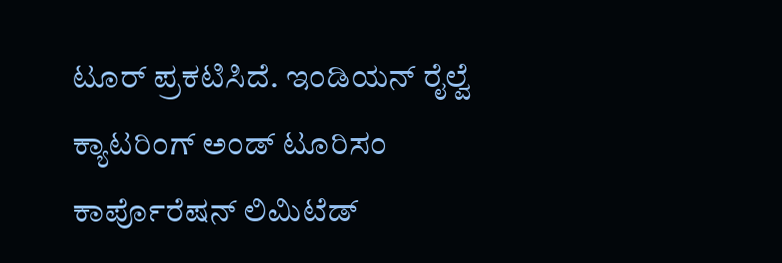ಟೂರ್ ಪ್ರಕಟಿಸಿದೆ. ಇಂಡಿಯನ್ ರೈಲ್ವೆ ಕ್ಯಾಟರಿಂಗ್ ಅಂಡ್ ಟೂರಿಸಂ ಕಾರ್ಪೊರೆಷನ್ ಲಿಮಿಟೆಡ್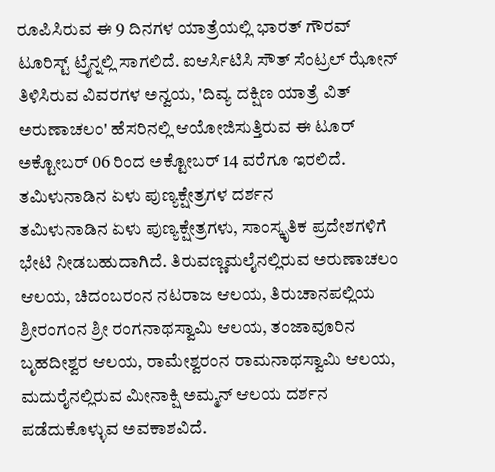ರೂಪಿಸಿರುವ ಈ 9 ದಿನಗಳ ಯಾತ್ರೆಯಲ್ಲಿ ಭಾರತ್ ಗೌರವ್ ಟೂರಿಸ್ಟ್ ಟ್ರೈನ್ನಲ್ಲಿ ಸಾಗಲಿದೆ. ಐಆರ್ಸಿಟಿಸಿ ಸೌತ್ ಸೆಂಟ್ರಲ್ ಝೋನ್ ತಿಳಿಸಿರುವ ವಿವರಗಳ ಅನ್ವಯ, 'ದಿವ್ಯ ದಕ್ಷಿಣ ಯಾತ್ರೆ ವಿತ್ ಅರುಣಾಚಲಂ' ಹೆಸರಿನಲ್ಲಿ ಆಯೋಜಿಸುತ್ತಿರುವ ಈ ಟೂರ್ ಅಕ್ಟೋಬರ್ 06 ರಿಂದ ಅಕ್ಟೋಬರ್ 14 ವರೆಗೂ ಇರಲಿದೆ.
ತಮಿಳುನಾಡಿನ ಏಳು ಪುಣ್ಯಕ್ಷೇತ್ರಗಳ ದರ್ಶನ
ತಮಿಳುನಾಡಿನ ಏಳು ಪುಣ್ಯಕ್ಷೇತ್ರಗಳು, ಸಾಂಸ್ಕೃತಿಕ ಪ್ರದೇಶಗಳಿಗೆ ಭೇಟಿ ನೀಡಬಹುದಾಗಿದೆ. ತಿರುವಣ್ಣಮಲೈನಲ್ಲಿರುವ ಅರುಣಾಚಲಂ ಆಲಯ, ಚಿದಂಬರಂನ ನಟರಾಜ ಆಲಯ, ತಿರುಚಾನಪಲ್ಲಿಯ ಶ್ರೀರಂಗಂನ ಶ್ರೀ ರಂಗನಾಥಸ್ವಾಮಿ ಆಲಯ, ತಂಜಾವೂರಿನ ಬೃಹದೀಶ್ವರ ಆಲಯ, ರಾಮೇಶ್ವರಂನ ರಾಮನಾಥಸ್ವಾಮಿ ಆಲಯ, ಮದುರೈನಲ್ಲಿರುವ ಮೀನಾಕ್ಷಿ ಅಮ್ಮನ್ ಆಲಯ ದರ್ಶನ ಪಡೆದುಕೊಳ್ಳುವ ಅವಕಾಶವಿದೆ.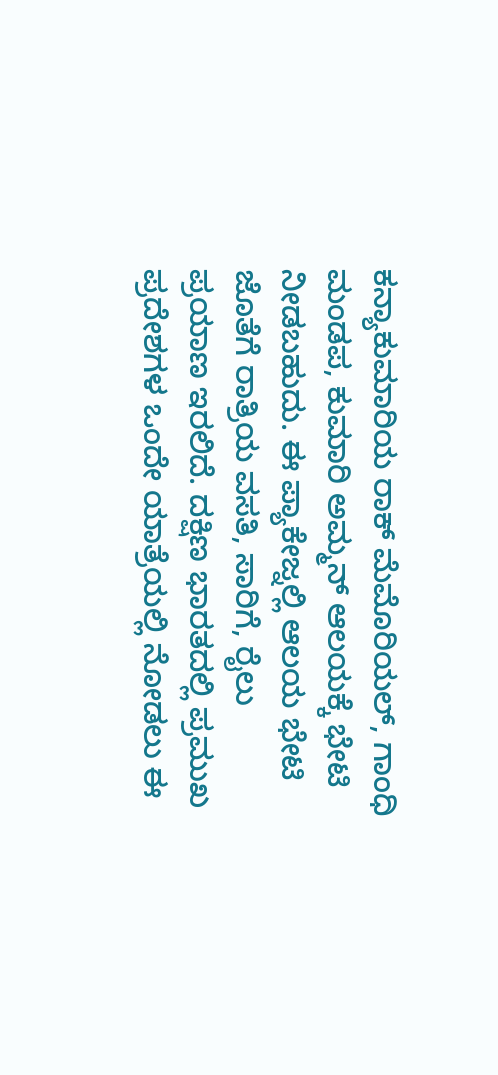ಕನ್ಯಾಕುಮಾರಿಯ ರಾಕ್ ಮೆಮೊರಿಯಲ್, ಗಾಂಧಿ ಮಂಡಪ, ಕುಮಾರಿ ಅಮ್ಮನ್ ಆಲಯಕ್ಕೆ ಭೇಟಿ ನೀಡಬಹುದು. ಈ ಪ್ಯಾಕೇಜ್ನಲ್ಲಿ ಆಲಯ ಭೇಟಿ ಜೊತೆಗೆ ರಾತ್ರಿಯ ವಸತಿ, ಸಾರಿಗೆ, ರೈಲು ಪ್ರಯಾಣ ಇರಲಿದೆ. ದಕ್ಷಿಣ ಭಾರತದಲ್ಲಿ ಪ್ರಮುಖ ಪ್ರದೇಶಗಳ ಒಂದೇ ಯಾತ್ರೆಯಲ್ಲಿ ನೋಡಲು ಈ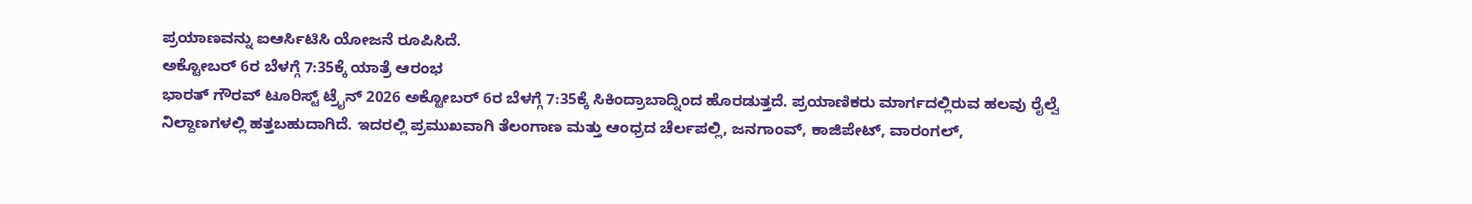ಪ್ರಯಾಣವನ್ನು ಐಆರ್ಸಿಟಿಸಿ ಯೋಜನೆ ರೂಪಿಸಿದೆ.
ಅಕ್ಟೋಬರ್ 6ರ ಬೆಳಗ್ಗೆ 7:35ಕ್ಕೆ ಯಾತ್ರೆ ಆರಂಭ
ಭಾರತ್ ಗೌರವ್ ಟೂರಿಸ್ಟ್ ಟ್ರೈನ್ 2026 ಅಕ್ಟೋಬರ್ 6ರ ಬೆಳಗ್ಗೆ 7:35ಕ್ಕೆ ಸಿಕಿಂದ್ರಾಬಾದ್ನಿಂದ ಹೊರಡುತ್ತದೆ. ಪ್ರಯಾಣಿಕರು ಮಾರ್ಗದಲ್ಲಿರುವ ಹಲವು ರೈಲ್ವೆ ನಿಲ್ದಾಣಗಳಲ್ಲಿ ಹತ್ತಬಹುದಾಗಿದೆ. ಇದರಲ್ಲಿ ಪ್ರಮುಖವಾಗಿ ತೆಲಂಗಾಣ ಮತ್ತು ಆಂಧ್ರದ ಚೆರ್ಲಪಲ್ಲಿ, ಜನಗಾಂವ್, ಕಾಜಿಪೇಟ್, ವಾರಂಗಲ್,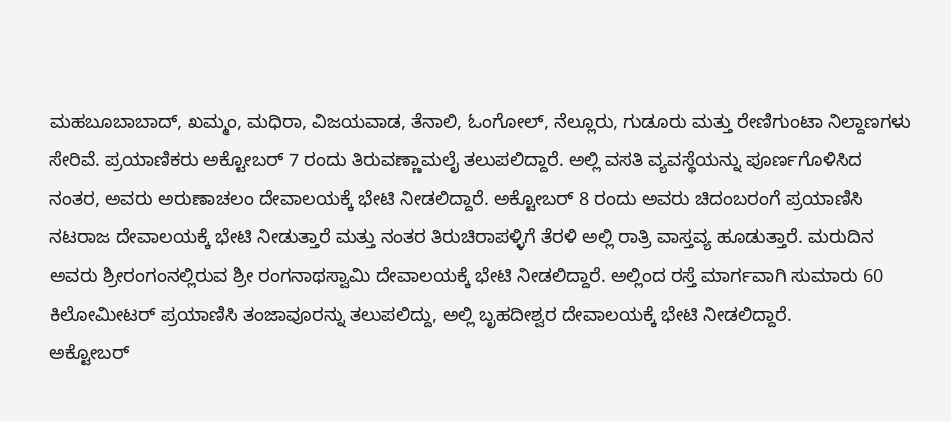ಮಹಬೂಬಾಬಾದ್, ಖಮ್ಮಂ, ಮಧಿರಾ, ವಿಜಯವಾಡ, ತೆನಾಲಿ, ಓಂಗೋಲ್, ನೆಲ್ಲೂರು, ಗುಡೂರು ಮತ್ತು ರೇಣಿಗುಂಟಾ ನಿಲ್ದಾಣಗಳು ಸೇರಿವೆ. ಪ್ರಯಾಣಿಕರು ಅಕ್ಟೋಬರ್ 7 ರಂದು ತಿರುವಣ್ಣಾಮಲೈ ತಲುಪಲಿದ್ದಾರೆ. ಅಲ್ಲಿ ವಸತಿ ವ್ಯವಸ್ಥೆಯನ್ನು ಪೂರ್ಣಗೊಳಿಸಿದ ನಂತರ, ಅವರು ಅರುಣಾಚಲಂ ದೇವಾಲಯಕ್ಕೆ ಭೇಟಿ ನೀಡಲಿದ್ದಾರೆ. ಅಕ್ಟೋಬರ್ 8 ರಂದು ಅವರು ಚಿದಂಬರಂಗೆ ಪ್ರಯಾಣಿಸಿ ನಟರಾಜ ದೇವಾಲಯಕ್ಕೆ ಭೇಟಿ ನೀಡುತ್ತಾರೆ ಮತ್ತು ನಂತರ ತಿರುಚಿರಾಪಳ್ಳಿಗೆ ತೆರಳಿ ಅಲ್ಲಿ ರಾತ್ರಿ ವಾಸ್ತವ್ಯ ಹೂಡುತ್ತಾರೆ. ಮರುದಿನ ಅವರು ಶ್ರೀರಂಗಂನಲ್ಲಿರುವ ಶ್ರೀ ರಂಗನಾಥಸ್ವಾಮಿ ದೇವಾಲಯಕ್ಕೆ ಭೇಟಿ ನೀಡಲಿದ್ದಾರೆ. ಅಲ್ಲಿಂದ ರಸ್ತೆ ಮಾರ್ಗವಾಗಿ ಸುಮಾರು 60 ಕಿಲೋಮೀಟರ್ ಪ್ರಯಾಣಿಸಿ ತಂಜಾವೂರನ್ನು ತಲುಪಲಿದ್ದು, ಅಲ್ಲಿ ಬೃಹದೀಶ್ವರ ದೇವಾಲಯಕ್ಕೆ ಭೇಟಿ ನೀಡಲಿದ್ದಾರೆ.
ಅಕ್ಟೋಬರ್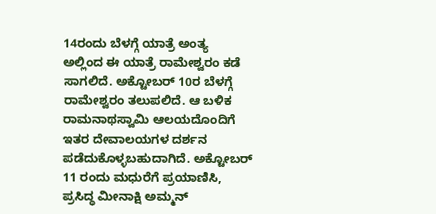14ರಂದು ಬೆಳಗ್ಗೆ ಯಾತ್ರೆ ಅಂತ್ಯ
ಅಲ್ಲಿಂದ ಈ ಯಾತ್ರೆ ರಾಮೇಶ್ವರಂ ಕಡೆ ಸಾಗಲಿದೆ. ಅಕ್ಟೋಬರ್ 10ರ ಬೆಳಗ್ಗೆ ರಾಮೇಶ್ವರಂ ತಲುಪಲಿದೆ. ಆ ಬಳಿಕ ರಾಮನಾಥಸ್ವಾಮಿ ಆಲಯದೊಂದಿಗೆ ಇತರ ದೇವಾಲಯಗಳ ದರ್ಶನ ಪಡೆದುಕೊಳ್ಳಬಹುದಾಗಿದೆ. ಅಕ್ಟೋಬರ್ 11 ರಂದು ಮಧುರೆಗೆ ಪ್ರಯಾಣಿಸಿ, ಪ್ರಸಿದ್ಧ ಮೀನಾಕ್ಷಿ ಅಮ್ಮನ್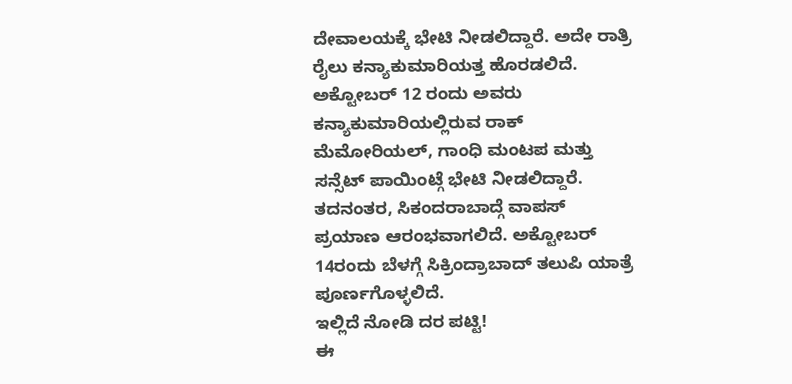ದೇವಾಲಯಕ್ಕೆ ಭೇಟಿ ನೀಡಲಿದ್ದಾರೆ. ಅದೇ ರಾತ್ರಿ ರೈಲು ಕನ್ಯಾಕುಮಾರಿಯತ್ತ ಹೊರಡಲಿದೆ. ಅಕ್ಟೋಬರ್ 12 ರಂದು ಅವರು ಕನ್ಯಾಕುಮಾರಿಯಲ್ಲಿರುವ ರಾಕ್ ಮೆಮೋರಿಯಲ್, ಗಾಂಧಿ ಮಂಟಪ ಮತ್ತು ಸನ್ಸೆಟ್ ಪಾಯಿಂಟ್ಗೆ ಭೇಟಿ ನೀಡಲಿದ್ದಾರೆ. ತದನಂತರ, ಸಿಕಂದರಾಬಾದ್ಗೆ ವಾಪಸ್ ಪ್ರಯಾಣ ಆರಂಭವಾಗಲಿದೆ. ಅಕ್ಟೋಬರ್ 14ರಂದು ಬೆಳಗ್ಗೆ ಸಿಕ್ರಿಂದ್ರಾಬಾದ್ ತಲುಪಿ ಯಾತ್ರೆ ಪೂರ್ಣಗೊಳ್ಳಲಿದೆ.
ಇಲ್ಲಿದೆ ನೋಡಿ ದರ ಪಟ್ಟಿ!
ಈ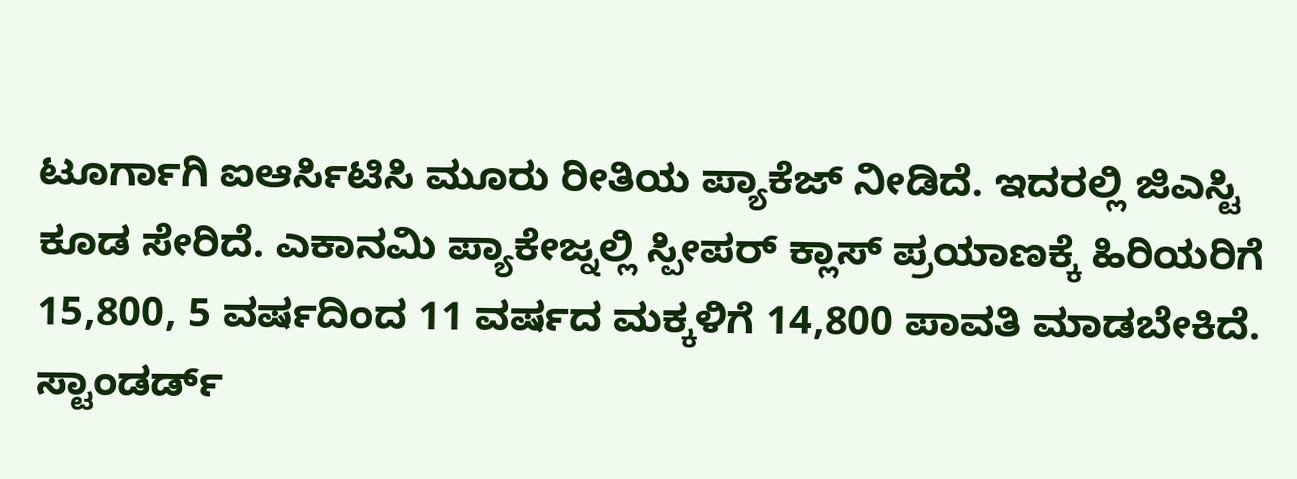ಟೂರ್ಗಾಗಿ ಐಆರ್ಸಿಟಿಸಿ ಮೂರು ರೀತಿಯ ಪ್ಯಾಕೆಜ್ ನೀಡಿದೆ. ಇದರಲ್ಲಿ ಜಿಎಸ್ಟಿ ಕೂಡ ಸೇರಿದೆ. ಎಕಾನಮಿ ಪ್ಯಾಕೇಜ್ನಲ್ಲಿ ಸ್ಪೀಪರ್ ಕ್ಲಾಸ್ ಪ್ರಯಾಣಕ್ಕೆ ಹಿರಿಯರಿಗೆ 15,800, 5 ವರ್ಷದಿಂದ 11 ವರ್ಷದ ಮಕ್ಕಳಿಗೆ 14,800 ಪಾವತಿ ಮಾಡಬೇಕಿದೆ. ಸ್ಟಾಂಡರ್ಡ್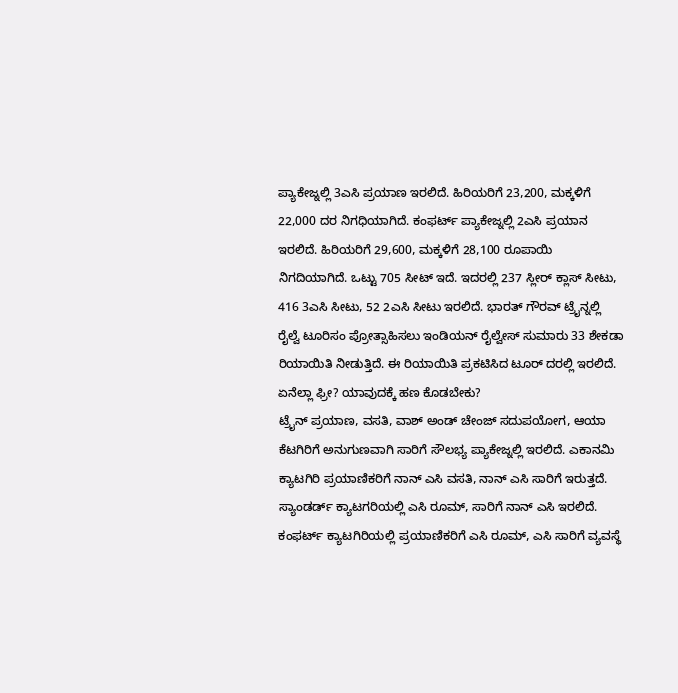ಪ್ಯಾಕೇಜ್ನಲ್ಲಿ 3ಎಸಿ ಪ್ರಯಾಣ ಇರಲಿದೆ. ಹಿರಿಯರಿಗೆ 23,200, ಮಕ್ಕಳಿಗೆ 22,000 ದರ ನಿಗಧಿಯಾಗಿದೆ. ಕಂಫರ್ಟ್ ಪ್ಯಾಕೇಜ್ನಲ್ಲಿ 2ಎಸಿ ಪ್ರಯಾನ ಇರಲಿದೆ. ಹಿರಿಯರಿಗೆ 29,600, ಮಕ್ಕಳಿಗೆ 28,100 ರೂಪಾಯಿ ನಿಗದಿಯಾಗಿದೆ. ಒಟ್ಟು 705 ಸೀಟ್ ಇದೆ. ಇದರಲ್ಲಿ 237 ಸ್ಲೀರ್ ಕ್ಲಾಸ್ ಸೀಟು, 416 3ಎಸಿ ಸೀಟು, 52 2ಎಸಿ ಸೀಟು ಇರಲಿದೆ. ಭಾರತ್ ಗೌರವ್ ಟ್ರೈನ್ನಲ್ಲಿ ರೈಲ್ವೆ ಟೂರಿಸಂ ಪ್ರೋತ್ಸಾಹಿಸಲು ಇಂಡಿಯನ್ ರೈಲ್ವೇಸ್ ಸುಮಾರು 33 ಶೇಕಡಾ ರಿಯಾಯಿತಿ ನೀಡುತ್ತಿದೆ. ಈ ರಿಯಾಯಿತಿ ಪ್ರಕಟಿಸಿದ ಟೂರ್ ದರಲ್ಲಿ ಇರಲಿದೆ.
ಏನೆಲ್ಲಾ ಫ್ರೀ? ಯಾವುದಕ್ಕೆ ಹಣ ಕೊಡಬೇಕು?
ಟ್ರೈನ್ ಪ್ರಯಾಣ, ವಸತಿ, ವಾಶ್ ಅಂಡ್ ಚೇಂಜ್ ಸದುಪಯೋಗ, ಆಯಾ ಕೆಟಗಿರಿಗೆ ಅನುಗುಣವಾಗಿ ಸಾರಿಗೆ ಸೌಲಭ್ಯ ಪ್ಯಾಕೇಜ್ನಲ್ಲಿ ಇರಲಿದೆ. ಎಕಾನಮಿ ಕ್ಯಾಟಗಿರಿ ಪ್ರಯಾಣಿಕರಿಗೆ ನಾನ್ ಎಸಿ ವಸತಿ, ನಾನ್ ಎಸಿ ಸಾರಿಗೆ ಇರುತ್ತದೆ. ಸ್ಯಾಂಡರ್ಡ್ ಕ್ಯಾಟಗರಿಯಲ್ಲಿ ಎಸಿ ರೂಮ್, ಸಾರಿಗೆ ನಾನ್ ಎಸಿ ಇರಲಿದೆ. ಕಂಫರ್ಟ್ ಕ್ಯಾಟಗಿರಿಯಲ್ಲಿ ಪ್ರಯಾಣಿಕರಿಗೆ ಎಸಿ ರೂಮ್, ಎಸಿ ಸಾರಿಗೆ ವ್ಯವಸ್ಥೆ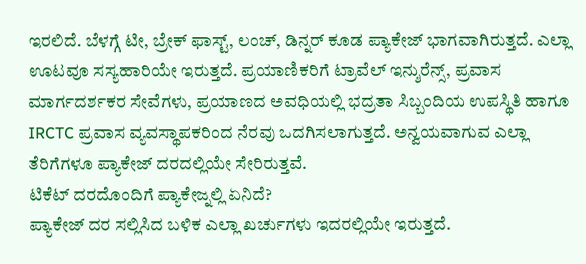ಇರಲಿದೆ. ಬೆಳಗ್ಗೆ ಟೀ, ಬ್ರೇಕ್ ಫಾಸ್ಟ್, ಲಂಚ್, ಡಿನ್ನರ್ ಕೂಡ ಪ್ಯಾಕೇಜ್ ಭಾಗವಾಗಿರುತ್ತದೆ. ಎಲ್ಲಾ ಊಟವೂ ಸಸ್ಯಹಾರಿಯೇ ಇರುತ್ತದೆ. ಪ್ರಯಾಣಿಕರಿಗೆ ಟ್ರಾವೆಲ್ ಇನ್ಶುರೆನ್ಸ್, ಪ್ರವಾಸ ಮಾರ್ಗದರ್ಶಕರ ಸೇವೆಗಳು, ಪ್ರಯಾಣದ ಅವಧಿಯಲ್ಲಿ ಭದ್ರತಾ ಸಿಬ್ಬಂದಿಯ ಉಪಸ್ಥಿತಿ ಹಾಗೂ IRCTC ಪ್ರವಾಸ ವ್ಯವಸ್ಥಾಪಕರಿಂದ ನೆರವು ಒದಗಿಸಲಾಗುತ್ತದೆ. ಅನ್ವಯವಾಗುವ ಎಲ್ಲಾ ತೆರಿಗೆಗಳೂ ಪ್ಯಾಕೇಜ್ ದರದಲ್ಲಿಯೇ ಸೇರಿರುತ್ತವೆ.
ಟಿಕೆಟ್ ದರದೊಂದಿಗೆ ಪ್ಯಾಕೇಜ್ನಲ್ಲಿ ಏನಿದೆ?
ಪ್ಯಾಕೇಜ್ ದರ ಸಲ್ಲಿಸಿದ ಬಳಿಕ ಎಲ್ಲಾ ಖರ್ಚುಗಳು ಇದರಲ್ಲಿಯೇ ಇರುತ್ತದೆ.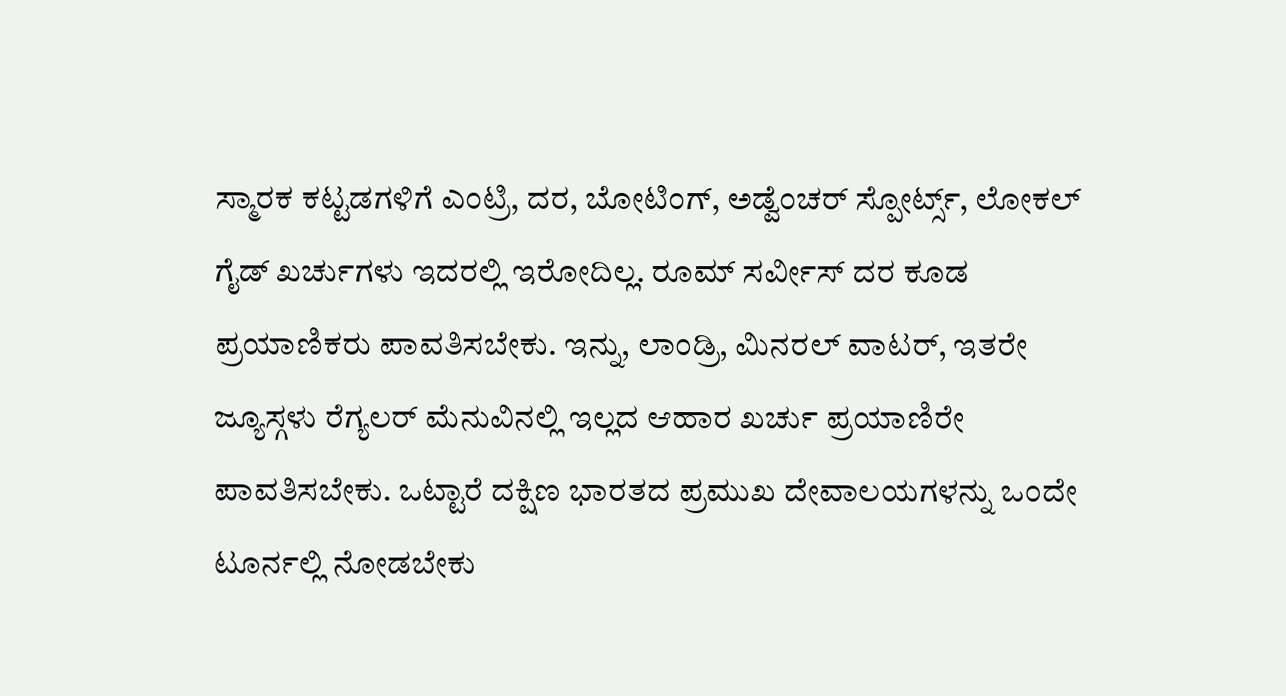ಸ್ಮಾರಕ ಕಟ್ಟಡಗಳಿಗೆ ಎಂಟ್ರಿ, ದರ, ಬೋಟಿಂಗ್, ಅಡ್ವೆಂಚರ್ ಸ್ಪೋರ್ಟ್ಸ್, ಲೋಕಲ್ ಗೈಡ್ ಖರ್ಚುಗಳು ಇದರಲ್ಲಿ ಇರೋದಿಲ್ಲ. ರೂಮ್ ಸರ್ವೀಸ್ ದರ ಕೂಡ ಪ್ರಯಾಣಿಕರು ಪಾವತಿಸಬೇಕು. ಇನ್ನು, ಲಾಂಡ್ರಿ, ಮಿನರಲ್ ವಾಟರ್, ಇತರೇ ಜ್ಯೂಸ್ಗಳು ರೆಗ್ಯಲರ್ ಮೆನುವಿನಲ್ಲಿ ಇಲ್ಲದ ಆಹಾರ ಖರ್ಚು ಪ್ರಯಾಣಿರೇ ಪಾವತಿಸಬೇಕು. ಒಟ್ಟಾರೆ ದಕ್ಷಿಣ ಭಾರತದ ಪ್ರಮುಖ ದೇವಾಲಯಗಳನ್ನು ಒಂದೇ ಟೂರ್ನಲ್ಲಿ ನೋಡಬೇಕು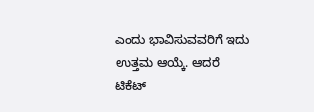ಎಂದು ಭಾವಿಸುವವರಿಗೆ ಇದು ಉತ್ತಮ ಆಯ್ಕೆ. ಆದರೆ ಟಿಕೆಟ್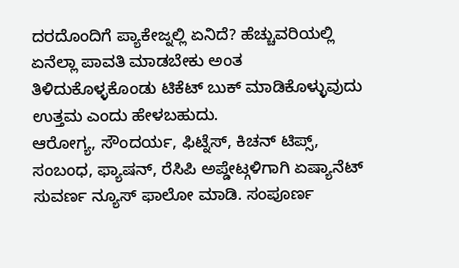ದರದೊಂದಿಗೆ ಪ್ಯಾಕೇಜ್ನಲ್ಲಿ ಏನಿದೆ? ಹೆಚ್ಚುವರಿಯಲ್ಲಿ ಏನೆಲ್ಲಾ ಪಾವತಿ ಮಾಡಬೇಕು ಅಂತ ತಿಳಿದುಕೊಳ್ಳಕೊಂಡು ಟಿಕೆಟ್ ಬುಕ್ ಮಾಡಿಕೊಳ್ಳುವುದು ಉತ್ತಮ ಎಂದು ಹೇಳಬಹುದು.
ಆರೋಗ್ಯ, ಸೌಂದರ್ಯ, ಫಿಟ್ನೆಸ್, ಕಿಚನ್ ಟಿಪ್ಸ್, ಸಂಬಂಧ, ಫ್ಯಾಷನ್, ರೆಸಿಪಿ ಅಪ್ಡೇಟ್ಗಳಿಗಾಗಿ ಏಷ್ಯಾನೆಟ್ ಸುವರ್ಣ ನ್ಯೂಸ್ ಫಾಲೋ ಮಾಡಿ. ಸಂಪೂರ್ಣ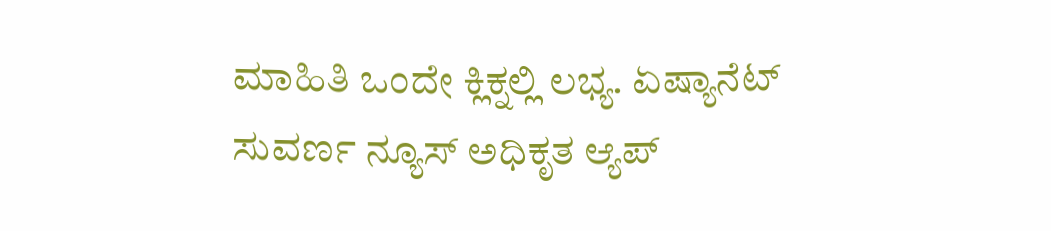ಮಾಹಿತಿ ಒಂದೇ ಕ್ಲಿಕ್ನಲ್ಲಿ ಲಭ್ಯ. ಏಷ್ಯಾನೆಟ್ ಸುವರ್ಣ ನ್ಯೂಸ್ ಅಧಿಕೃತ ಆ್ಯಪ್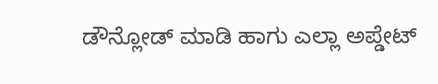ಡೌನ್ಲೋಡ್ ಮಾಡಿ ಹಾಗು ಎಲ್ಲಾ ಅಪ್ಡೇಟ್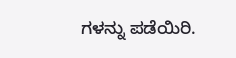ಗಳನ್ನು ಪಡೆಯಿರಿ.